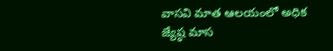వాసవి మాత ఆలయంలో అధిక జ్యేష్ఠ మాస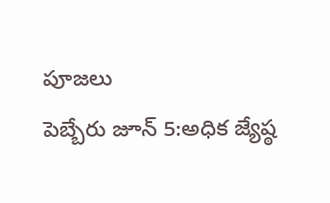పూజలు
పెబ్బేరు జూన్ 5:అధిక జ్యేష్ఠ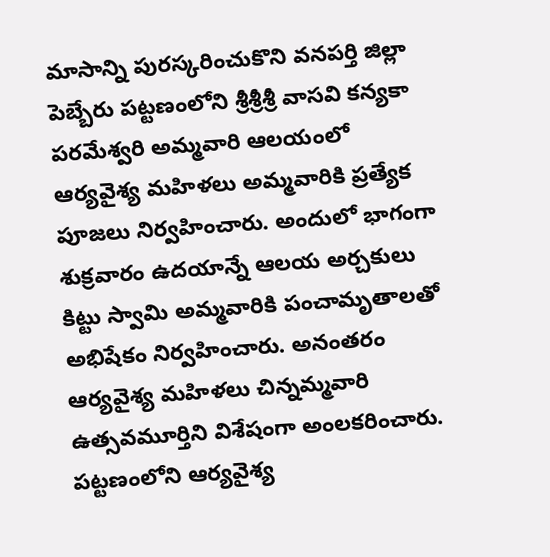మాసాన్ని పురస్కరించుకొని వనపర్తి జిల్లా పెబ్బేరు పట్టణంలోని శ్రీశ్రీశ్రీ వాసవి కన్యకా పరమేశ్వరి అమ్మవారి ఆలయంలో ఆర్యవైశ్య మహిళలు అమ్మవారికి ప్రత్యేక పూజలు నిర్వహించారు. అందులో భాగంగా శుక్రవారం ఉదయాన్నే ఆలయ అర్చకులు కిట్టు స్వామి అమ్మవారికి పంచామృతాలతో అభిషేకం నిర్వహించారు. అనంతరం ఆర్యవైశ్య మహిళలు చిన్నమ్మవారి ఉత్సవమూర్తిని విశేషంగా అంలకరించారు.
పట్టణంలోని ఆర్యవైశ్య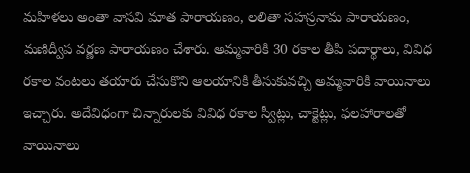మహిళలు అంతా వాసవి మాత పారాయణం, లలితా సహస్రనామ పారాయణం, మణిద్వీప వర్ణణ పారాయణం చేశారు. అమ్మవారికి 30 రకాల తీపి పదార్థాలు, వివిధ రకాల వంటలు తయారు చేసుకొని ఆలయానికి తీసుకువచ్చి అమ్మవారికి వాయినాలు ఇచ్చారు. అదేవిధంగా చిన్నారులకు వివిధ రకాల స్వీట్లు, చాక్టెట్లు, ఫలహారాలతో వాయినాలు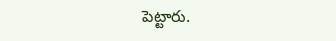పెట్టారు.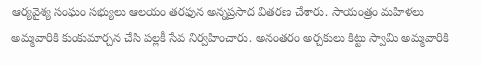ఆర్యవైశ్య సంఘం సభ్యులు ఆలయం తరఫున అన్నప్రసాద వితరణ చేశారు. సాయంత్రం మహిళలు అమ్మవారికి కుంకుమార్చన చేసి పల్లకీ సేవ నిర్వహించారు. అనంతరం అర్చకులు కిట్టు స్వామి అమ్మవారికి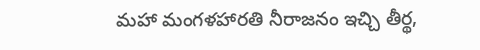మహా మంగళహారతి నీరాజనం ఇచ్చి తీర్థ,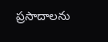ప్రసాదాలను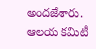అందజేశారు. ఆలయ కమిటీ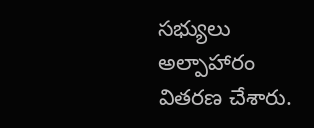సభ్యులు అల్పాహారం వితరణ చేశారు.